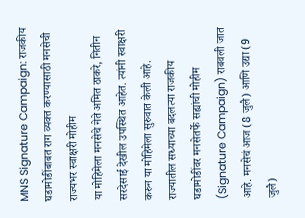MNS Signature Campaign: राजकीय घडामोडींबाबत राग व्यक्त करण्यासाठी मनसेची राज्यभर स्वाक्षरी मोहीम
या मोहिमेला मनसेचे नेते अमित ठाकरे, नितीन सरदेसाई देखील उपस्थित आहेत. त्यांनी स्वाक्षरी करुन या मोहिमेला सुरुवात केली आहे.
राज्यातील सध्याच्या बदलत्या राजकीय घडामोडींवर मनसेतर्फे सह्यांची मोहीम (Signature Campaign) राबवली जात आहे. मनसेचं आज (8 जुलै) आणि उद्या (9 जुलै)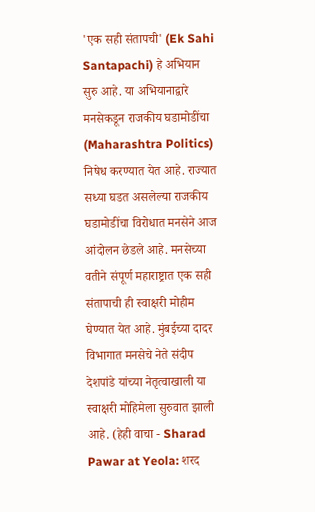'एक सही संतापची' (Ek Sahi Santapachi) हे अभियान सुरु आहे. या अभियानाद्वारे मनसेकडून राजकीय घडामोडींचा (Maharashtra Politics) निषेध करण्यात येत आहे. राज्यात सध्या घडत असलेल्या राजकीय घडामोडींचा विरोधात मनसेने आज आंदोलन छेडले आहे. मनसेच्या वतीने संपूर्ण महाराष्ट्रात एक सही संतापाची ही स्वाक्षरी मोहीम घेण्यात येत आहे. मुंबईच्या दादर विभागात मनसेचे नेते संदीप देशपांडे यांच्या नेतृत्वाखाली या स्वाक्षरी मोहिमेला सुरुवात झाली आहे. (हेही वाचा - Sharad Pawar at Yeola: शरद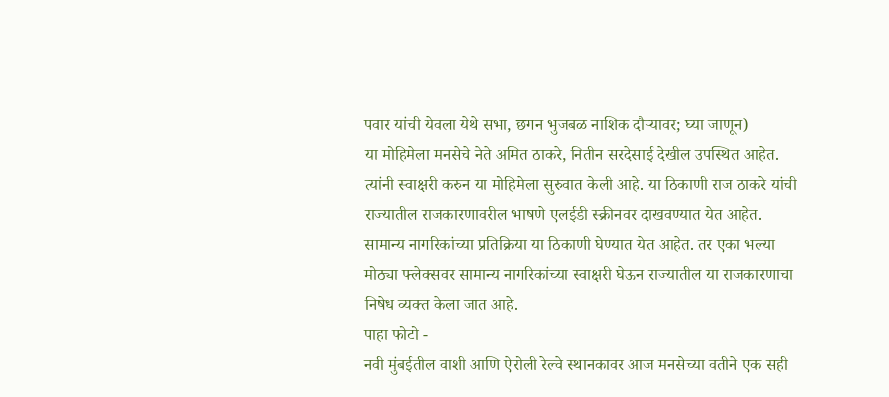पवार यांची येवला येथे सभा, छगन भुजबळ नाशिक दौऱ्यावर; घ्या जाणून)
या मोहिमेला मनसेचे नेते अमित ठाकरे, नितीन सरदेसाई देखील उपस्थित आहेत. त्यांनी स्वाक्षरी करुन या मोहिमेला सुरुवात केली आहे. या ठिकाणी राज ठाकरे यांची राज्यातील राजकारणावरील भाषणे एलईडी स्क्रीनवर दाखवण्यात येत आहेत. सामान्य नागरिकांच्या प्रतिक्रिया या ठिकाणी घेण्यात येत आहेत. तर एका भल्या मोठ्या फ्लेक्सवर सामान्य नागरिकांच्या स्वाक्षरी घेऊन राज्यातील या राजकारणाचा निषेध व्यक्त केला जात आहे.
पाहा फोटो -
नवी मुंबईतील वाशी आणि ऐरोली रेल्वे स्थानकावर आज मनसेच्या वतीने एक सही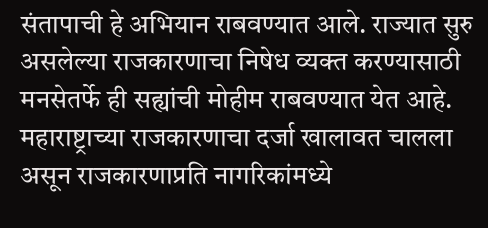संतापाची हे अभियान राबवण्यात आले. राज्यात सुरु असलेल्या राजकारणाचा निषेध व्यक्त करण्यासाठी मनसेतर्फे ही सह्यांची मोहीम राबवण्यात येत आहे. महाराष्ट्राच्या राजकारणाचा दर्जा खालावत चालला असून राजकारणाप्रति नागरिकांमध्ये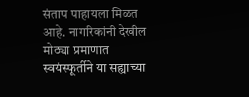संताप पाहायला मिळत आहे. नागरिकांनी देखील मोठ्या प्रमाणात स्वयंस्फूर्तीने या सह्याच्या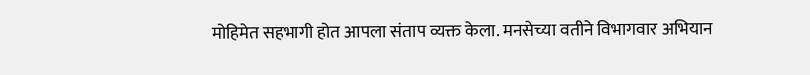मोहिमेत सहभागी होत आपला संताप व्यक्त केला. मनसेच्या वतीने विभागवार अभियान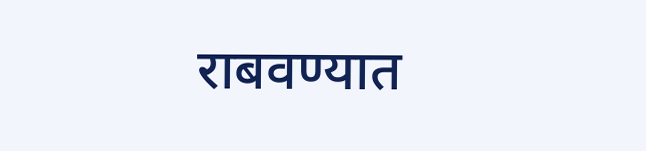राबवण्यात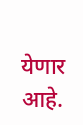येणार आहे.